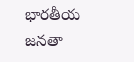భారతీయ జనతా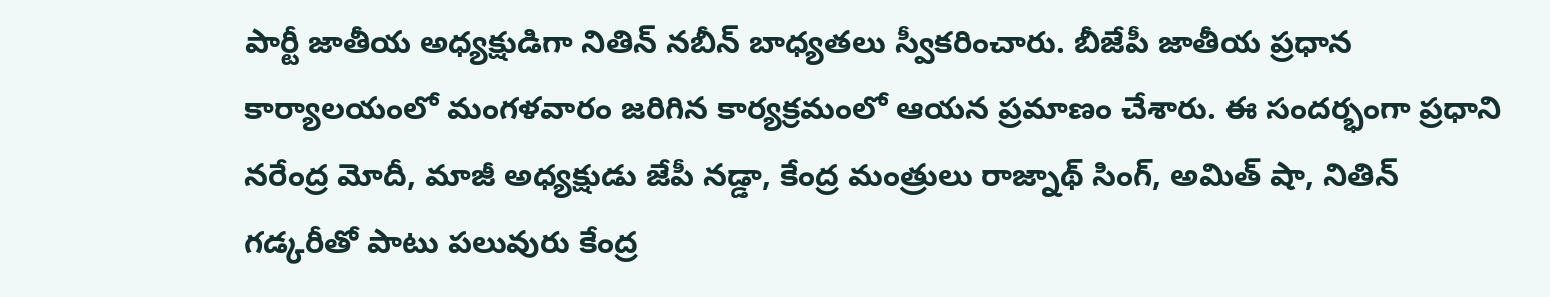పార్టీ జాతీయ అధ్యక్షుడిగా నితిన్ నబీన్ బాధ్యతలు స్వీకరించారు. బీజేపీ జాతీయ ప్రధాన కార్యాలయంలో మంగళవారం జరిగిన కార్యక్రమంలో ఆయన ప్రమాణం చేశారు. ఈ సందర్భంగా ప్రధాని నరేంద్ర మోదీ, మాజీ అధ్యక్షుడు జేపీ నడ్డా, కేంద్ర మంత్రులు రాజ్నాథ్ సింగ్, అమిత్ షా, నితిన్ గడ్కరీతో పాటు పలువురు కేంద్ర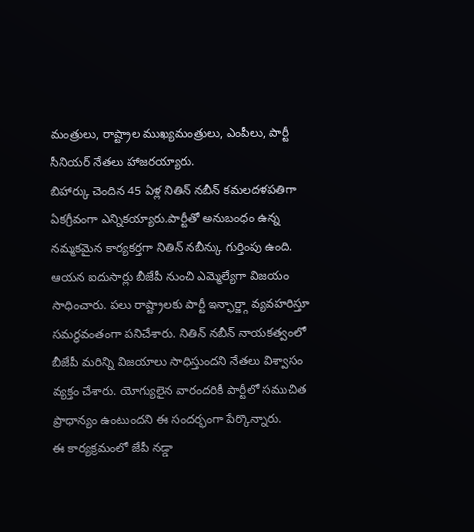మంత్రులు, రాష్ట్రాల ముఖ్యమంత్రులు, ఎంపీలు, పార్టీ సీనియర్ నేతలు హాజరయ్యారు.
బిహార్కు చెందిన 45 ఏళ్ల నితిన్ నబీన్ కమలదళపతిగా ఏకగ్రీవంగా ఎన్నికయ్యారు.పార్టీతో అనుబంధం ఉన్న నమ్మకమైన కార్యకర్తగా నితిన్ నబీన్కు గుర్తింపు ఉంది. ఆయన ఐదుసార్లు బీజేపీ నుంచి ఎమ్మెల్యేగా విజయం సాధించారు. పలు రాష్ట్రాలకు పార్టీ ఇన్ఛార్జ్గా వ్యవహరిస్తూ సమర్థవంతంగా పనిచేశారు. నితిన్ నబీన్ నాయకత్వంలో బీజేపీ మరిన్ని విజయాలు సాధిస్తుందని నేతలు విశ్వాసం వ్యక్తం చేశారు. యోగ్యులైన వారందరికీ పార్టీలో సముచిత ప్రాధాన్యం ఉంటుందని ఈ సందర్భంగా పేర్కొన్నారు.
ఈ కార్యక్రమంలో జేపీ నడ్డా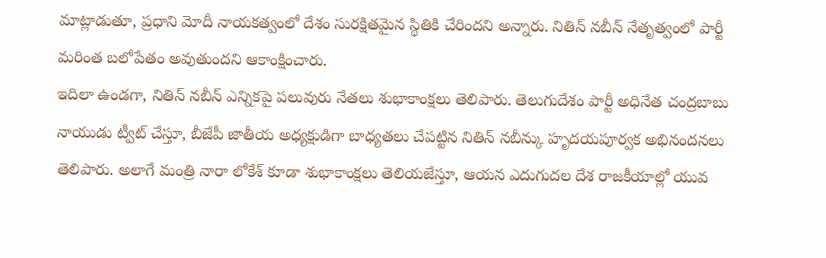మాట్లాడుతూ, ప్రధాని మోదీ నాయకత్వంలో దేశం సురక్షితమైన స్థితికి చేరిందని అన్నారు. నితిన్ నబీన్ నేతృత్వంలో పార్టీ మరింత బలోపేతం అవుతుందని ఆకాంక్షించారు.
ఇదిలా ఉండగా, నితిన్ నబీన్ ఎన్నికపై పలువురు నేతలు శుభాకాంక్షలు తెలిపారు. తెలుగుదేశం పార్టీ అధినేత చంద్రబాబు నాయుడు ట్వీట్ చేస్తూ, బీజేపీ జాతీయ అధ్యక్షుడిగా బాధ్యతలు చేపట్టిన నితిన్ నబీన్కు హృదయపూర్వక అభినందనలు తెలిపారు. అలాగే మంత్రి నారా లోకేశ్ కూడా శుభాకాంక్షలు తెలియజేస్తూ, ఆయన ఎదుగుదల దేశ రాజకీయాల్లో యువ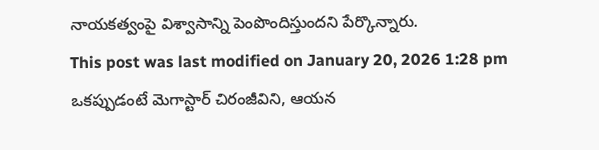నాయకత్వంపై విశ్వాసాన్ని పెంపొందిస్తుందని పేర్కొన్నారు.
This post was last modified on January 20, 2026 1:28 pm
ఒకప్పుడంటే మెగాస్టార్ చిరంజీవిని, ఆయన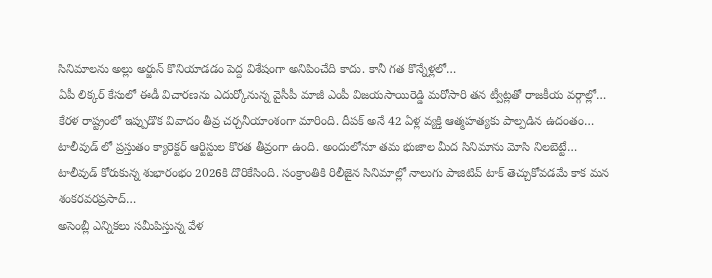సినిమాలను అల్లు అర్జున్ కొనియాడడం పెద్ద విశేషంగా అనిపించేది కాదు. కానీ గత కొన్నేళ్లలో…
ఏపీ లిక్కర్ కేసులో ఈడీ విచారణను ఎదుర్కోనున్న వైసీపీ మాజీ ఎంపీ విజయసాయిరెడ్డి మరోసారి తన ట్వీట్లతో రాజకీయ వర్గాల్లో…
కేరళ రాష్ట్రంలో ఇప్పుడొక వివాదం తీవ్ర చర్చనీయాంశంగా మారింది. దీపక్ అనే 42 ఏళ్ల వ్యక్తి ఆత్మహత్యకు పాల్పడిన ఉదంతం…
టాలీవుడ్ లో ప్రస్తుతం క్యారెక్టర్ ఆర్టిస్టుల కొరత తీవ్రంగా ఉంది. అందులోనూ తమ భుజాల మీద సినిమాను మోసి నిలబెట్టే…
టాలీవుడ్ కోరుకున్న శుభారంభం 2026కి దొరికేసింది. సంక్రాంతికి రిలీజైన సినిమాల్లో నాలుగు పాజిటివ్ టాక్ తెచ్చుకోవడమే కాక మన శంకరవరప్రసాద్…
అసెంబ్లీ ఎన్నికలు సమీపిస్తున్న వేళ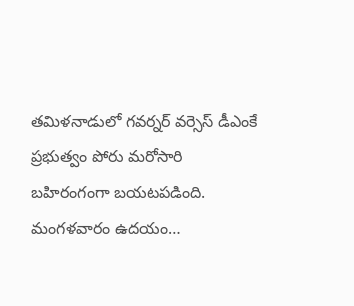తమిళనాడులో గవర్నర్ వర్సెస్ డీఎంకే ప్రభుత్వం పోరు మరోసారి బహిరంగంగా బయటపడింది. మంగళవారం ఉదయం…